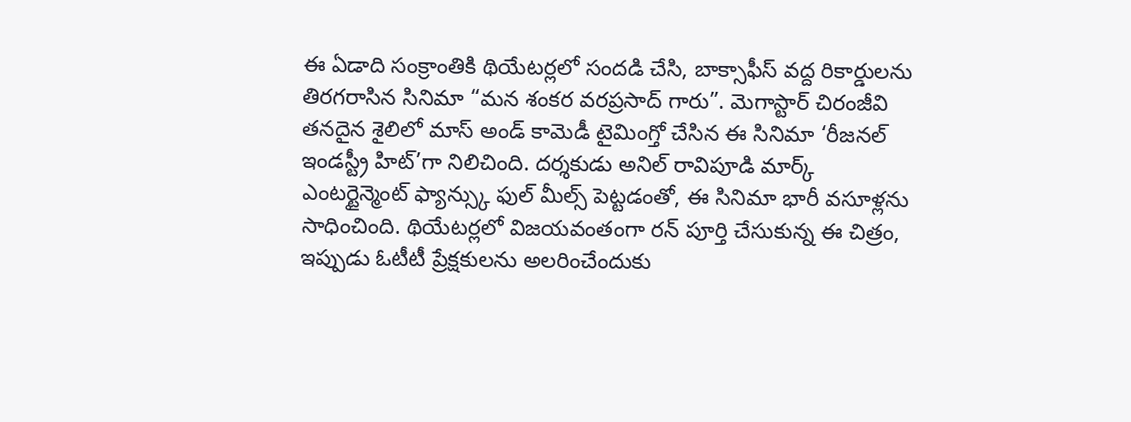ఈ ఏడాది సంక్రాంతికి థియేటర్లలో సందడి చేసి, బాక్సాఫీస్ వద్ద రికార్డులను తిరగరాసిన సినిమా “మన శంకర వరప్రసాద్ గారు”. మెగాస్టార్ చిరంజీవి తనదైన శైలిలో మాస్ అండ్ కామెడీ టైమింగ్తో చేసిన ఈ సినిమా ‘రీజనల్ ఇండస్ట్రీ హిట్’గా నిలిచింది. దర్శకుడు అనిల్ రావిపూడి మార్క్ ఎంటర్టైన్మెంట్ ఫ్యాన్స్కు ఫుల్ మీల్స్ పెట్టడంతో, ఈ సినిమా భారీ వసూళ్లను సాధించింది. థియేటర్లలో విజయవంతంగా రన్ పూర్తి చేసుకున్న ఈ చిత్రం, ఇప్పుడు ఓటీటీ ప్రేక్షకులను అలరించేందుకు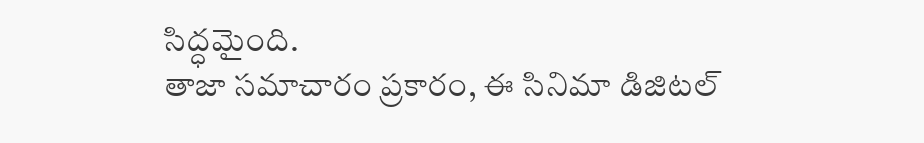సిద్ధమైంది.
తాజా సమాచారం ప్రకారం, ఈ సినిమా డిజిటల్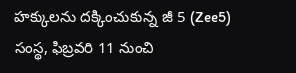హక్కులను దక్కించుకున్న జీ 5 (Zee5) సంస్థ, ఫిబ్రవరి 11 నుంచి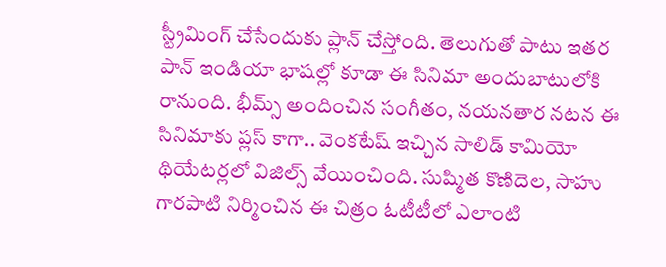స్ట్రీమింగ్ చేసేందుకు ప్లాన్ చేస్తోంది. తెలుగుతో పాటు ఇతర పాన్ ఇండియా భాషల్లో కూడా ఈ సినిమా అందుబాటులోకి రానుంది. భీమ్స్ అందించిన సంగీతం, నయనతార నటన ఈ సినిమాకు ప్లస్ కాగా.. వెంకటేష్ ఇచ్చిన సాలిడ్ కామియో థియేటర్లలో విజిల్స్ వేయించింది. సుష్మిత కొణిదెల, సాహు గారపాటి నిర్మించిన ఈ చిత్రం ఓటీటీలో ఎలాంటి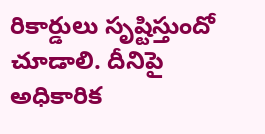రికార్డులు సృష్టిస్తుందో చూడాలి. దీనిపై అధికారిక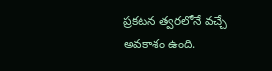ప్రకటన త్వరలోనే వచ్చే అవకాశం ఉంది.